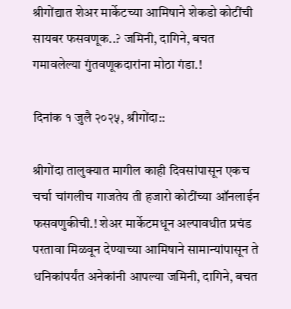श्रीगोंद्यात शेअर मार्केटच्या आमिषाने शेकडो कोटींची सायबर फसवणूक..? जमिनी, दागिने, बचत गमावलेल्या गुंतवणूकदारांना मोठा गंडा.!

दिनांक १ जुलै २०२५, श्रीगोंदा::

श्रीगोंदा तालुक्यात मागील काही दिवसांपासून एकच चर्चा चांगलीच गाजतेय ती हजारो कोटींच्या ऑनलाईन फसवणुकीची.! शेअर मार्केटमधून अल्पावधीत प्रचंड परतावा मिळवून देण्याच्या आमिषाने सामान्यांपासून ते धनिकांपर्यंत अनेकांनी आपल्या जमिनी, दागिने, बचत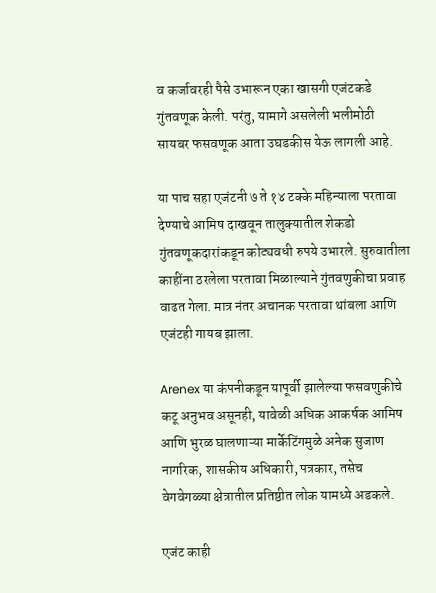व कर्जावरही पैसे उभारून एका खासगी एजंटकडे गुंतवणूक केली. परंतु, यामागे असलेली भलीमोठी सायबर फसवणूक आता उघडकीस येऊ लागली आहे.

या पाच सहा एजंटनी ७ ते १४ टक्के महिन्याला परतावा देण्याचे आमिष दाखवून तालुक्यातील शेकडो गुंतवणूकदारांकडून कोट्यवधी रुपये उभारले. सुरुवातीला काहींना ठरलेला परतावा मिळाल्याने गुंतवणुकीचा प्रवाह वाढत गेला. मात्र नंतर अचानक परतावा थांबला आणि एजंटही गायब झाला.

Arenex या कंपनीकडून यापूर्वी झालेल्या फसवणुकीचे कटू अनुभव असूनही, यावेळी अधिक आकर्षक आमिष आणि भुरळ घालणाऱ्या मार्केटिंगमुळे अनेक सुजाण नागरिक, शासकीय अधिकारी, पत्रकार, तसेच वेगवेगळ्या क्षेत्रातील प्रतिष्ठीत लोक यामध्ये अडकले.

एजंट काही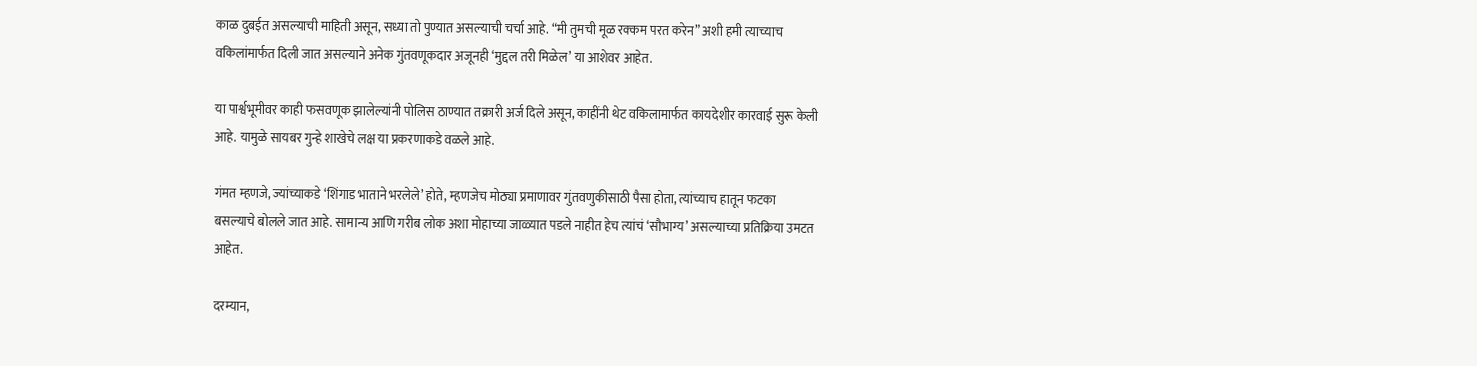काळ दुबईत असल्याची माहिती असून, सध्या तो पुण्यात असल्याची चर्चा आहे. “मी तुमची मूळ रक्कम परत करेन” अशी हमी त्याच्याच वकिलांमार्फत दिली जात असल्याने अनेक गुंतवणूकदार अजूनही ‘मुद्दल तरी मिळेल’ या आशेवर आहेत.

या पार्श्वभूमीवर काही फसवणूक झालेल्यांनी पोलिस ठाण्यात तक्रारी अर्ज दिले असून, काहींनी थेट वकिलामार्फत कायदेशीर कारवाई सुरू केली आहे. यामुळे सायबर गुन्हे शाखेचे लक्ष या प्रकरणाकडे वळले आहे.

गंमत म्हणजे, ज्यांच्याकडे ‘शिंगाड भाताने भरलेले’ होते, म्हणजेच मोठ्या प्रमाणावर गुंतवणुकीसाठी पैसा होता, त्यांच्याच हातून फटका बसल्याचे बोलले जात आहे. सामान्य आणि गरीब लोक अशा मोहाच्या जाळ्यात पडले नाहीत हेच त्यांचं ‘सौभाग्य’ असल्याच्या प्रतिक्रिया उमटत आहेत.

दरम्यान,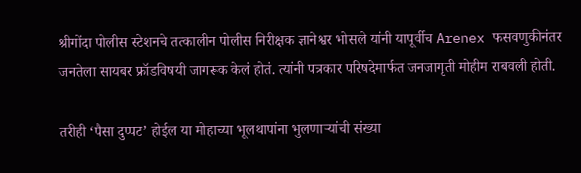श्रीगोंदा पोलीस स्टेशनचे तत्कालीन पोलीस निरीक्षक ज्ञानेश्वर भोसले यांनी यापूर्वीच Arenex फसवणुकीनंतर जनतेला सायबर फ्रॉडविषयी जागरूक केलं होतं. त्यांनी पत्रकार परिषदेमार्फत जनजागृती मोहीम राबवली होती.

तरीही ‘पैसा दुप्पट’ होईल या मोहाच्या भूलथापांना भुलणाऱ्यांची संख्या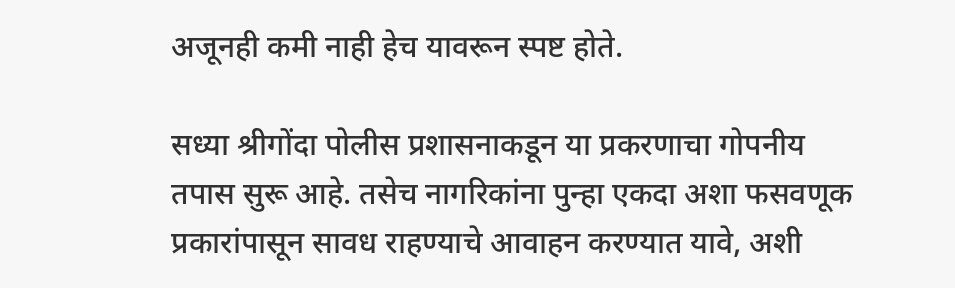अजूनही कमी नाही हेच यावरून स्पष्ट होते.

सध्या श्रीगोंदा पोलीस प्रशासनाकडून या प्रकरणाचा गोपनीय तपास सुरू आहे. तसेच नागरिकांना पुन्हा एकदा अशा फसवणूक प्रकारांपासून सावध राहण्याचे आवाहन करण्यात यावे, अशी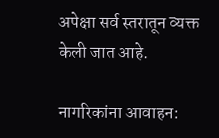अपेक्षा सर्व स्तरातून व्यक्त केली जात आहे.

नागरिकांना आवाहन: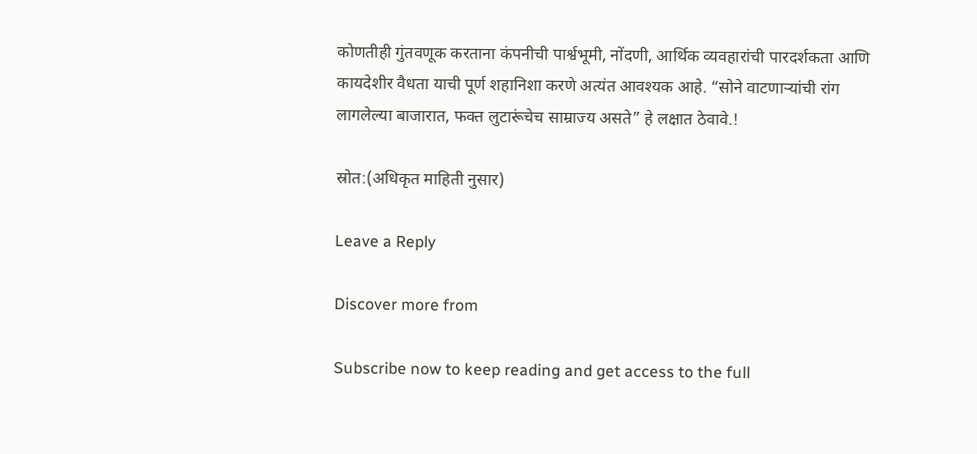कोणतीही गुंतवणूक करताना कंपनीची पार्श्वभूमी, नोंदणी, आर्थिक व्यवहारांची पारदर्शकता आणि कायदेशीर वैधता याची पूर्ण शहानिशा करणे अत्यंत आवश्यक आहे. “सोने वाटणाऱ्यांची रांग लागलेल्या बाजारात, फक्त लुटारूंचेच साम्राज्य असते” हे लक्षात ठेवावे.!

स्रोत:(अधिकृत माहिती नुसार)

Leave a Reply

Discover more from

Subscribe now to keep reading and get access to the full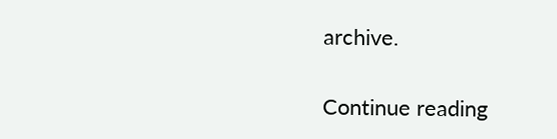archive.

Continue reading